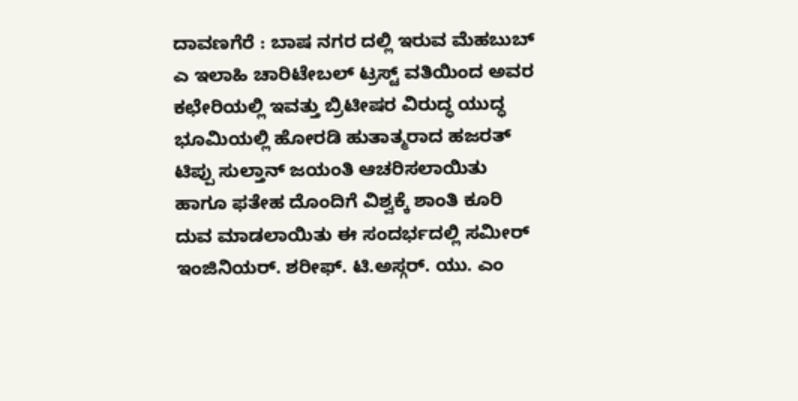ದಾವಣಗೆರೆ : ಬಾಷ ನಗರ ದಲ್ಲಿ ಇರುವ ಮೆಹಬುಬ್ ಎ ಇಲಾಹಿ ಚಾರಿಟೇಬಲ್ ಟ್ರಸ್ಟ್ ವತಿಯಿಂದ ಅವರ ಕಛೇರಿಯಲ್ಲಿ ಇವತ್ತು ಬ್ರಿಟೀಷರ ವಿರುದ್ಧ ಯುದ್ಧ ಭೂಮಿಯಲ್ಲಿ ಹೋರಡಿ ಹುತಾತ್ಮರಾದ ಹಜರತ್ ಟಿಪ್ಪು ಸುಲ್ತಾನ್ ಜಯಂತಿ ಆಚರಿಸಲಾಯಿತು ಹಾಗೂ ಫತೇಹ ದೊಂದಿಗೆ ವಿಶ್ವಕ್ಕೆ ಶಾಂತಿ ಕೂರಿ ದುವ ಮಾಡಲಾಯಿತು ಈ ಸಂದರ್ಭದಲ್ಲಿ ಸಮೀರ್ ಇಂಜಿನಿಯರ್. ಶರೀಫ್. ಟಿ.ಅಸ್ಗರ್. ಯು. ಎಂ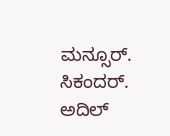ಮನ್ಸೂರ್. ಸಿಕಂದರ್. ಅದಿಲ್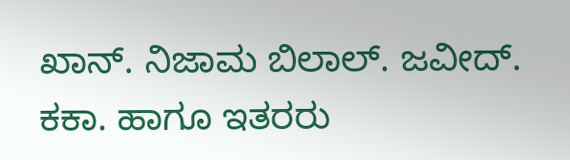ಖಾನ್. ನಿಜಾಮ ಬಿಲಾಲ್. ಜವೀದ್. ಕಕಾ. ಹಾಗೂ ಇತರರು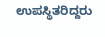ಉಪಸ್ಥಿತರಿದ್ದರು